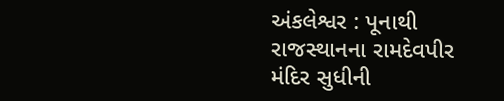અંકલેશ્વર : પૂનાથી રાજસ્થાનના રામદેવપીર મંદિર સુધીની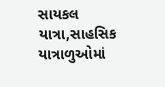સાયકલ યાત્રા,સાહસિક યાત્રાળુઓમાં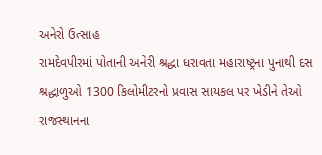અનેરો ઉત્સાહ
રામદેવપીરમાં પોતાની અનેરી શ્રદ્ધા ધરાવતા મહારાષ્ટ્રના પુનાથી દસ શ્રદ્ધાળુઓ 1300 કિલોમીટરનો પ્રવાસ સાયકલ પર ખેડીને તેઓ રાજસ્થાનના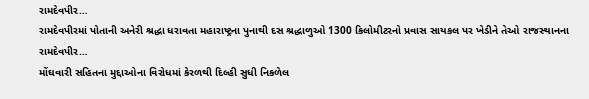રામદેવપીર…
રામદેવપીરમાં પોતાની અનેરી શ્રદ્ધા ધરાવતા મહારાષ્ટ્રના પુનાથી દસ શ્રદ્ધાળુઓ 1300 કિલોમીટરનો પ્રવાસ સાયકલ પર ખેડીને તેઓ રાજસ્થાનના રામદેવપીર…
મોંઘવારી સહિતના મુદ્દાઓના વિરોધમાં કેરળથી દિલ્હી સુધી નિકળેલ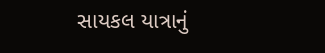સાયકલ યાત્રાનું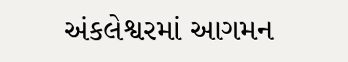અંકલેશ્વરમાં આગમન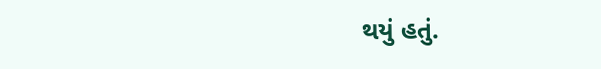થયું હતું.